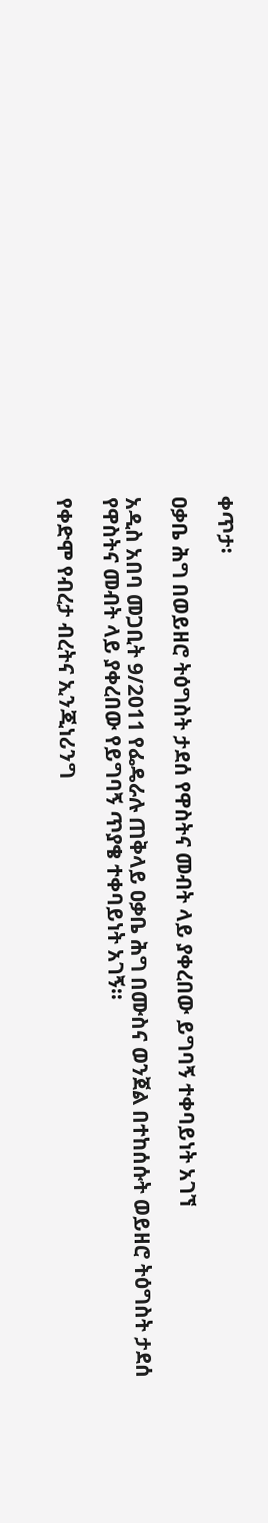ቀጥታ፡

ዐቃቤ ሕግ በወይዘሮ ትዕግስት ታደሰ የዋስትና መብት ላይ ያቀረበው ይግባኝ ተቀባይነት አገኘ

አዲስ አበባ መጋቢት 9/2011 የፌዴራሉ ጠቅላይ ዐቃቤ ሕግ በሙስና ወንጀል በተከሰሱት ወይዘሮ ትዕግስት ታደሰ የዋስትና መብት ላይ ያቀረበው የይግባኝ ጥያቄ ተቀባይነት አገኝ።

የቀድሞ የብረታ ብረትና ኢንጂነሪንግ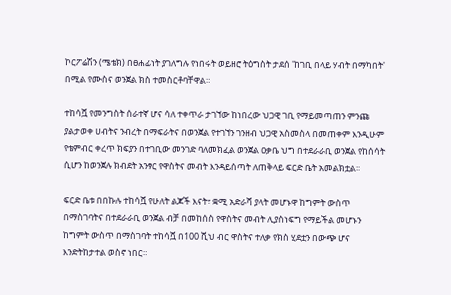ኮርፖሬሽን (ሜቴክ) በፀሐፊነት ያገለግሉ የነበሩት ወይዘሮ ትዕግስት ታደሰ 'ከገቢ በላይ ሃብት በማካበት' በሚል የሙስና ወንጀል ክስ ተመስርቶባቸዋል።

ተከሳሿ የመንግስት ሰራተኛ ሆና ሳለ ተቀጥራ ታገኘው ከነበረው ህጋዊ ገቢ የማይመጣጠን ምንጩ ያልታወቀ ሀብትና ንብረት በማፍራትና በወንጀል የተገኘን ገንዘብ ህጋዊ አስመስላ በመጠቀም እንዲሁም የቴምብር ቀረጥ ክፍያን በተገቢው መንገድ ባለመክፈል ወንጀል ዐቃቤ ህግ በተደራራቢ ወንጀል የከሰሳት ሲሆን ከወንጀሉ ክብደት አንፃር የዋስትና መብት እንዳይሰጣት ለጠቅላይ ፍርድ ቤት አመልክቷል፡፡

ፍርድ ቤቱ በበኩሉ ተከሳሿ የሁለት ልጆች እናት፣ ቋሚ አድራሻ ያላት መሆኑዋ ከግምት ውስጥ በማስገባትና በተደራራቢ ወንጀል ብቻ በመከሰስ የዋስትና መብት ሊያስነፍግ የማይችል መሆኑን ከግምት ውስጥ በማስገባት ተከሳሿ በ100 ሺህ ብር ዋስትና ተለቃ የክስ ሂደቷን በውጭ ሆና እንድትከታተል ወስኖ ነበር።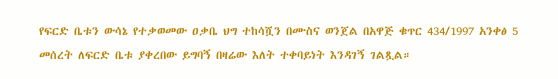የፍርድ ቤቱን ውሳኔ የተቃወመው ዐቃቤ ህግ ተከሳሿን በሙስና ወንጀል በአዋጅ ቁጥር 434/1997 አንቀፅ 5 መሰረት ለፍርድ ቤቱ ያቀረበው ይግባኝ በዛሬው እለት ተቀባይነት እንዳገኝ ገልጿል።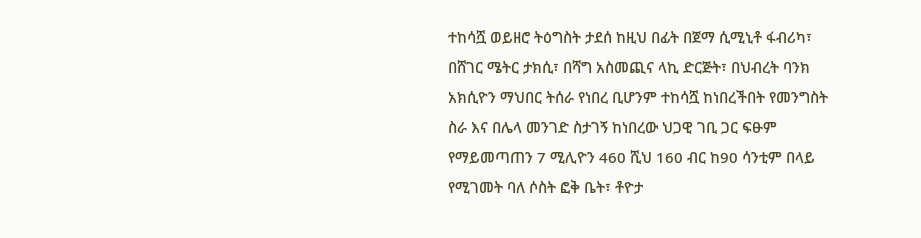ተከሳሿ ወይዘሮ ትዕግስት ታደሰ ከዚህ በፊት በጀማ ሲሚኒቶ ፋብሪካ፣ በሸገር ሜትር ታክሲ፣ በሻግ አስመጪና ላኪ ድርጅት፣ በህብረት ባንክ አክሲዮን ማህበር ትሰራ የነበረ ቢሆንም ተከሳሿ ከነበረችበት የመንግስት ስራ እና በሌላ መንገድ ስታገኝ ከነበረው ህጋዊ ገቢ ጋር ፍፁም የማይመጣጠን 7 ሚሊዮን 460 ሺህ 160 ብር ከ90 ሳንቲም በላይ የሚገመት ባለ ሶስት ፎቅ ቤት፣ ቶዮታ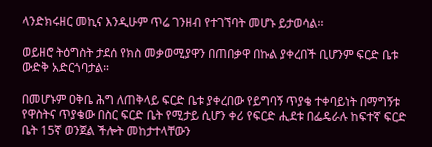ላንድክሩዘር መኪና እንዲሁም ጥሬ ገንዘብ የተገኘባት መሆኑ ይታወሳል፡፡

ወይዘሮ ትዕግስት ታደሰ የክስ መቃወሚያዋን በጠበቃዋ በኩል ያቀረበች ቢሆንም ፍርድ ቤቱ ውድቅ አድርጎባታል።

በመሆኑም ዐቅቤ ሕግ ለጠቅላይ ፍርድ ቤቱ ያቀረበው የይግባኝ ጥያቄ ተቀባይነት በማግኝቱ የዋስትና ጥያቄው በስር ፍርድ ቤት የሚታይ ሲሆን ቀሪ የፍርድ ሒደቱ በፌዴራሉ ከፍተኛ ፍርድ ቤት 15ኛ ወንጀል ችሎት መከታተላቸውን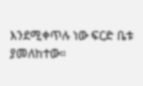እንደሚቀጥሉ ነው ፍርድ ቤቱ ያመለከተው።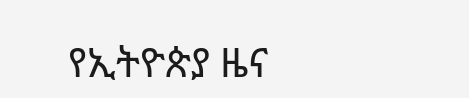የኢትዮጵያ ዜና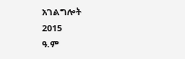አገልግሎት
2015
ዓ.ም